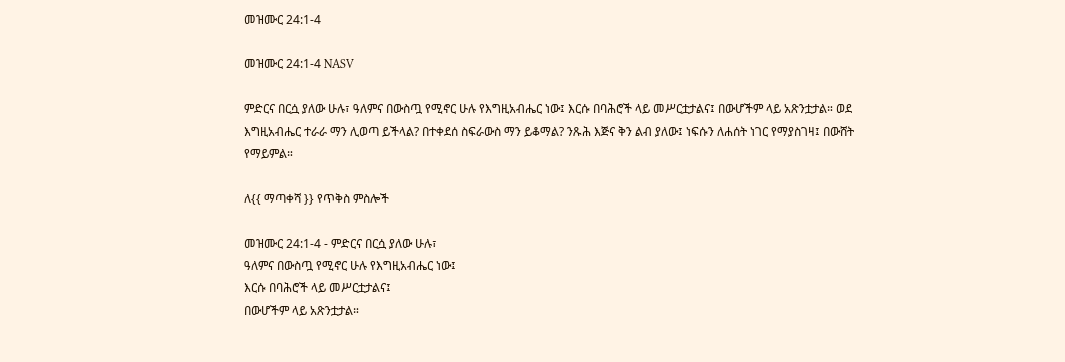መዝሙር 24:1-4

መዝሙር 24:1-4 NASV

ምድርና በርሷ ያለው ሁሉ፣ ዓለምና በውስጧ የሚኖር ሁሉ የእግዚአብሔር ነው፤ እርሱ በባሕሮች ላይ መሥርቷታልና፤ በውሆችም ላይ አጽንቷታል። ወደ እግዚአብሔር ተራራ ማን ሊወጣ ይችላል? በተቀደሰ ስፍራውስ ማን ይቆማል? ንጹሕ እጅና ቅን ልብ ያለው፤ ነፍሱን ለሐሰት ነገር የማያስገዛ፤ በውሸት የማይምል።

ለ{{ ማጣቀሻ }} የጥቅስ ምስሎች

መዝሙር 24:1-4 - ምድርና በርሷ ያለው ሁሉ፣
ዓለምና በውስጧ የሚኖር ሁሉ የእግዚአብሔር ነው፤
እርሱ በባሕሮች ላይ መሥርቷታልና፤
በውሆችም ላይ አጽንቷታል።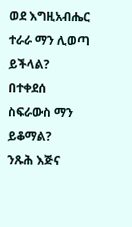ወደ እግዚአብሔር ተራራ ማን ሊወጣ ይችላል?
በተቀደሰ ስፍራውስ ማን ይቆማል?
ንጹሕ እጅና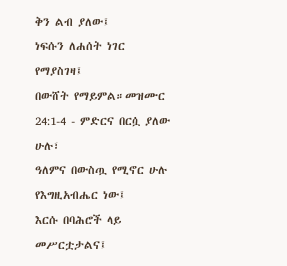ቅን ልብ ያለው፤
ነፍሱን ለሐሰት ነገር የማያስገዛ፤
በውሸት የማይምል።መዝሙር 24:1-4 - ምድርና በርሷ ያለው ሁሉ፣
ዓለምና በውስጧ የሚኖር ሁሉ የእግዚአብሔር ነው፤
እርሱ በባሕሮች ላይ መሥርቷታልና፤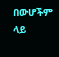በውሆችም ላይ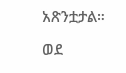አጽንቷታል።

ወደ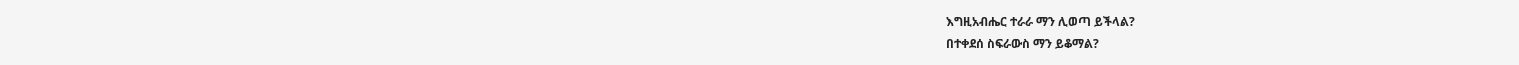እግዚአብሔር ተራራ ማን ሊወጣ ይችላል?
በተቀደሰ ስፍራውስ ማን ይቆማል?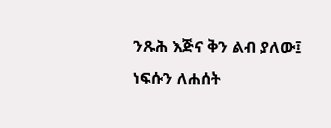ንጹሕ እጅና ቅን ልብ ያለው፤
ነፍሱን ለሐሰት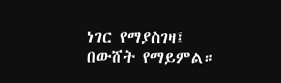ነገር የማያስገዛ፤
በውሸት የማይምል።